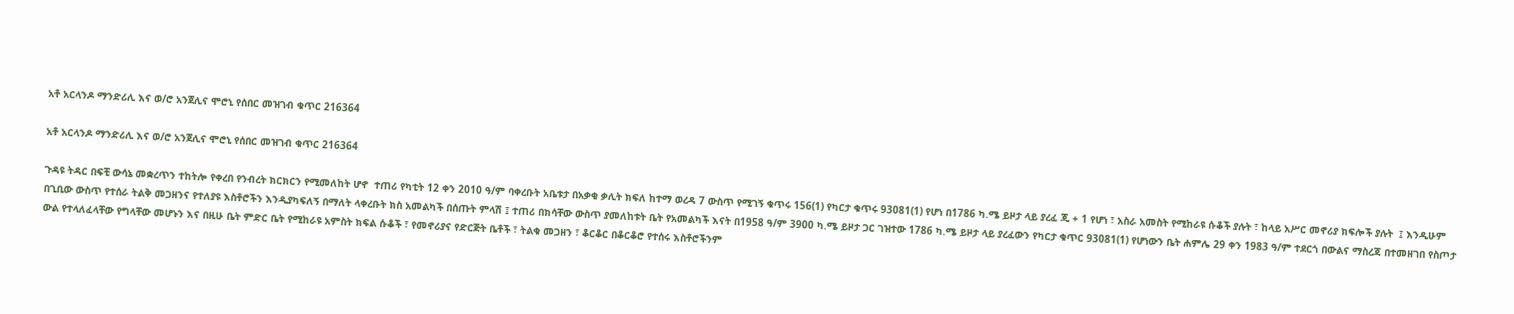አቶ አርላንዶ ማንድሪሊ እና ወ/ሮ አንጀሊና ሞሮኒ የሰበር መዝገብ ቁጥር 216364

አቶ አርላንዶ ማንድሪሊ እና ወ/ሮ አንጀሊና ሞሮኒ የሰበር መዝገብ ቁጥር 216364

ጉዳዩ ትዳር በፍቺ ውሳኔ መቋረጥን ተከትሎ የቀረበ የንብረት ክርክርን የሚመለከት ሆኖ  ተጠሪ የካቲት 12 ቀን 2010 ዓ/ም ባቀረቡት አቤቱታ በአቃቂ ቃሊት ክፍለ ከተማ ወረዳ 7 ውስጥ የሚገኝ ቁጥሩ 156(1) የካርታ ቁጥሩ 93081(1) የሆነ በ1786 ካ.ሜ ይዞታ ላይ ያረፈ ጂ + 1 የሆነ ፣ አስራ አመስት የሚከራዩ ሱቆች ያሉት ፣ ከላይ አሥር መኖሪያ ክፍሎች ያሉት  ፤ እንዲሁም በጊቢው ውስጥ የተሰራ ትልቅ መጋዘንና የተለያዩ እስቶሮችን እንዲያካፍለኝ በማለት ላቀረቡት ክስ አመልካች በሰጡት ምላሽ ፤ ተጠሪ በክሳቸው ውስጥ ያመለከቱት ቤት የአመልካች እናት በ1958 ዓ/ም 3900 ካ.ሜ ይዞታ ጋር ገዝተው 1786 ካ.ሜ ይዞታ ላይ ያረፈውን የካርታ ቁጥር 93081(1) የሆነውን ቤት ሐምሌ 29 ቀን 1983 ዓ/ም ተደርጎ በውልና ማስረጃ በተመዘገበ የስጦታ ውል የተላለፈላቸው የግላቸው መሆኑን እና በዚሁ ቤት ምድር ቤት የሚከራዩ አምስት ክፍል ሱቆች ፣ የመኖሪያና የድርጅት ቤቶች ፣ ትልቁ መጋዘን ፣ ቆርቆር በቆርቆሮ የተሰሩ እስቶሮችንም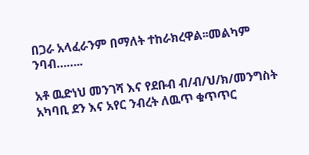በጋራ አላፈራንም በማለት ተከራክረዋል፡፡መልካም ንባብ……..

አቶ ዉድነህ መንገሻ እና የደቡብ ብ/ብ/ህ/ክ/መንግስት አካባቢ ደን እና አየር ንብረት ለዉጥ ቁጥጥር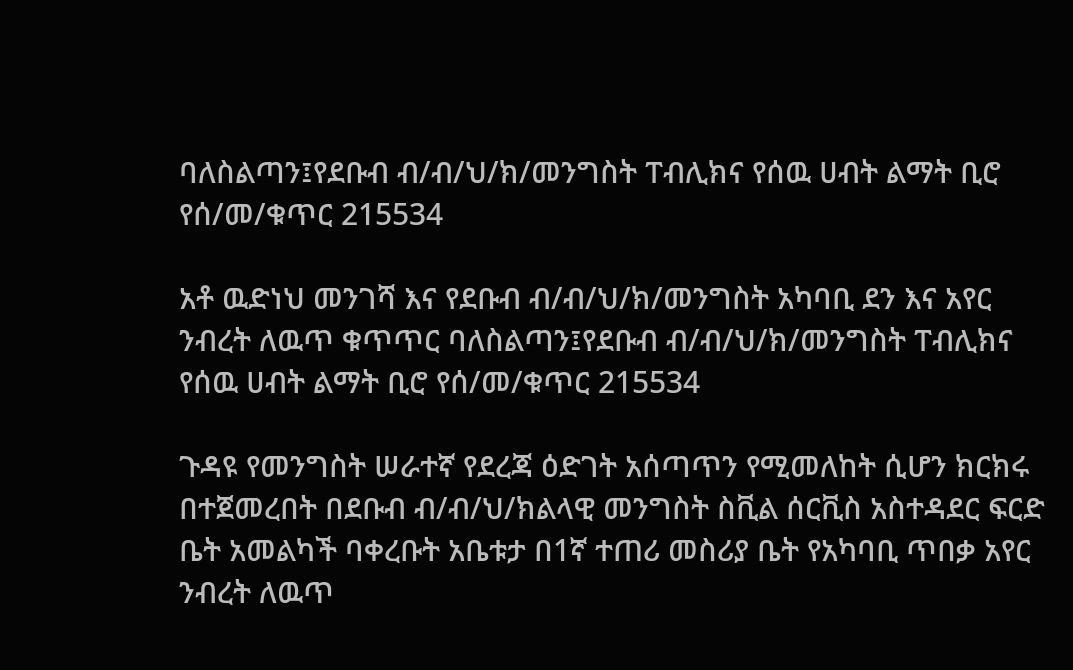ባለስልጣን፤የደቡብ ብ/ብ/ህ/ክ/መንግስት ፐብሊክና የሰዉ ሀብት ልማት ቢሮ የሰ/መ/ቁጥር 215534

አቶ ዉድነህ መንገሻ እና የደቡብ ብ/ብ/ህ/ክ/መንግስት አካባቢ ደን እና አየር ንብረት ለዉጥ ቁጥጥር ባለስልጣን፤የደቡብ ብ/ብ/ህ/ክ/መንግስት ፐብሊክና የሰዉ ሀብት ልማት ቢሮ የሰ/መ/ቁጥር 215534

ጉዳዩ የመንግስት ሠራተኛ የደረጃ ዕድገት አሰጣጥን የሚመለከት ሲሆን ክርክሩ በተጀመረበት በደቡብ ብ/ብ/ህ/ክልላዊ መንግስት ስቪል ሰርቪስ አስተዳደር ፍርድ ቤት አመልካች ባቀረቡት አቤቱታ በ1ኛ ተጠሪ መስሪያ ቤት የአካባቢ ጥበቃ አየር ንብረት ለዉጥ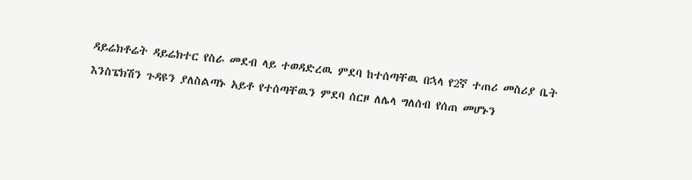ዳይሬክቶሬት ዳይሬክተር የስራ መደብ ላይ ተወዳድረዉ ምደባ ከተሰጣቸዉ በኋላ የ2ኛ ተጠሪ መስሪያ ቤት እንስፔክሽን ጉዳዩን ያለስልጣኑ አይቶ የተሰጣቸዉን ምደባ ሰርዞ ለሌላ ግለሰብ የሰጠ መሆኑን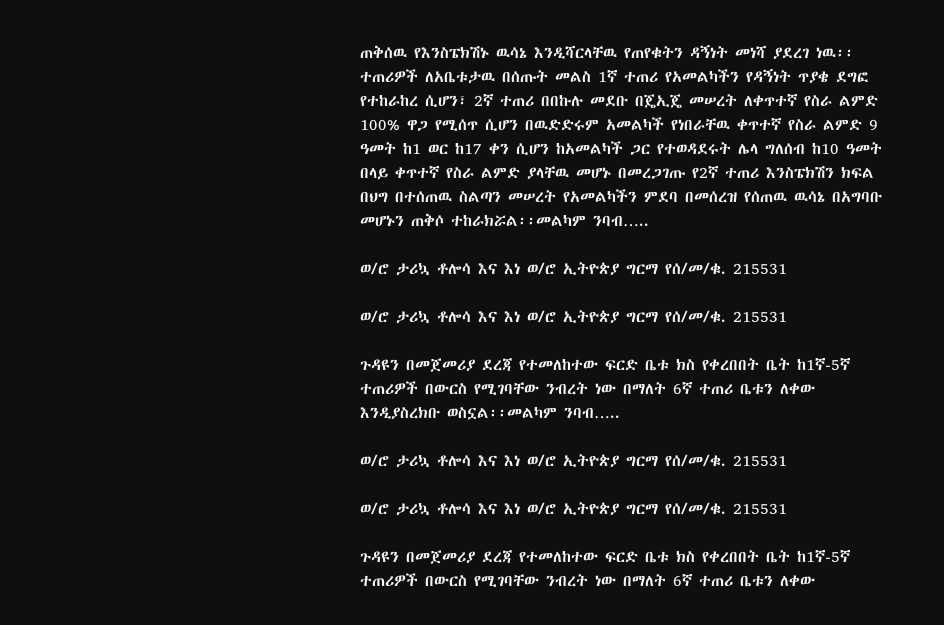ጠቅሰዉ የእንስፔክሽኑ ዉሳኔ እንዲሻርላቸዉ የጠየቁትን ዳኝነት መነሻ ያደረገ ነዉ፡፡ ተጠሪዎች ለአቤቱታዉ በሰጡት መልስ 1ኛ ተጠሪ የአመልካችን የዳኝነት ጥያቄ ደግፎ የተከራከረ ሲሆን፣ 2ኛ ተጠሪ በበኩሉ መደቡ በጄኢጄ መሠረት ለቀጥተኛ የስራ ልምድ 100% ዋጋ የሚሰጥ ሲሆን በዉድድሩም አመልካች የነበራቸዉ ቀጥተኛ የስራ ልምድ 9 ዓመት ከ1 ወር ከ17 ቀን ሲሆን ከአመልካች ጋር የተወዳደሩት ሌላ ግለሰብ ከ10 ዓመት በላይ ቀጥተኛ የስራ ልምድ ያላቸዉ መሆኑ በመረጋገጡ የ2ኛ ተጠሪ እንስፔክሽን ክፍል በህግ በተሰጠዉ ስልጣን መሠረት የአመልካችን ምደባ በመሰረዝ የሰጠዉ ዉሳኔ በአግባቡ መሆኑን ጠቅሶ ተከራክሯል፡፡መልካም ንባብ…..

ወ/ሮ ታሪኳ ቶሎሳ እና እነ ወ/ሮ ኢትዮጵያ ግርማ የሰ/መ/ቁ. 215531

ወ/ሮ ታሪኳ ቶሎሳ እና እነ ወ/ሮ ኢትዮጵያ ግርማ የሰ/መ/ቁ. 215531

ጉዳዩን በመጀመሪያ ደረጃ የተመለከተው ፍርድ ቤቱ ክስ የቀረበበት ቤት ከ1ኛ-5ኛ ተጠሪዎች በውርስ የሚገባቸው ንብረት ነው በማለት 6ኛ ተጠሪ ቤቱን ለቀው እንዲያስረክቡ ወስኗል፡፡መልካም ንባብ…..

ወ/ሮ ታሪኳ ቶሎሳ እና እነ ወ/ሮ ኢትዮጵያ ግርማ የሰ/መ/ቁ. 215531

ወ/ሮ ታሪኳ ቶሎሳ እና እነ ወ/ሮ ኢትዮጵያ ግርማ የሰ/መ/ቁ. 215531

ጉዳዩን በመጀመሪያ ደረጃ የተመለከተው ፍርድ ቤቱ ክስ የቀረበበት ቤት ከ1ኛ-5ኛ ተጠሪዎች በውርስ የሚገባቸው ንብረት ነው በማለት 6ኛ ተጠሪ ቤቱን ለቀው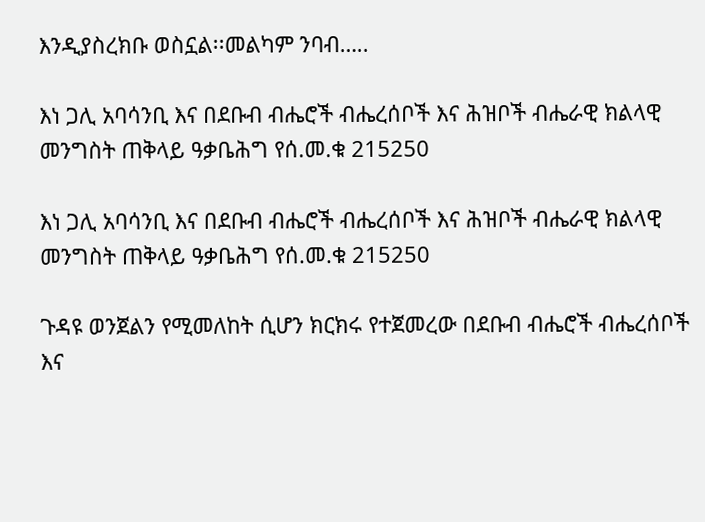እንዲያስረክቡ ወስኗል፡፡መልካም ንባብ…..

እነ ጋሊ አባሳንቢ እና በደቡብ ብሔሮች ብሔረሰቦች እና ሕዝቦች ብሔራዊ ክልላዊ መንግስት ጠቅላይ ዓቃቤሕግ የሰ.መ.ቁ 215250

እነ ጋሊ አባሳንቢ እና በደቡብ ብሔሮች ብሔረሰቦች እና ሕዝቦች ብሔራዊ ክልላዊ መንግስት ጠቅላይ ዓቃቤሕግ የሰ.መ.ቁ 215250

ጉዳዩ ወንጀልን የሚመለከት ሲሆን ክርክሩ የተጀመረው በደቡብ ብሔሮች ብሔረሰቦች እና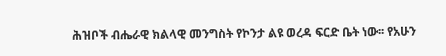ሕዝቦች ብሔራዊ ክልላዊ መንግስት የኮንታ ልዩ ወረዳ ፍርድ ቤት ነው፡፡ የአሁን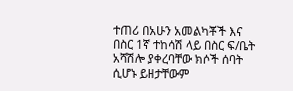ተጠሪ በአሁን አመልካቾች እና በስር 1ኛ ተከሳሽ ላይ በስር ፍ/ቤት አሻሽሎ ያቀረባቸው ክሶች ሰባት ሲሆኑ ይዘታቸውም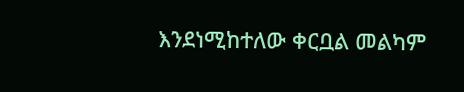እንደነሚከተለው ቀርቧል መልካም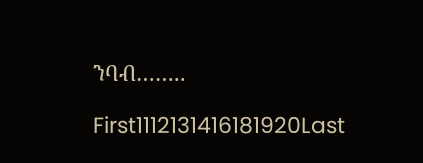ንባብ……..

First1112131416181920Last